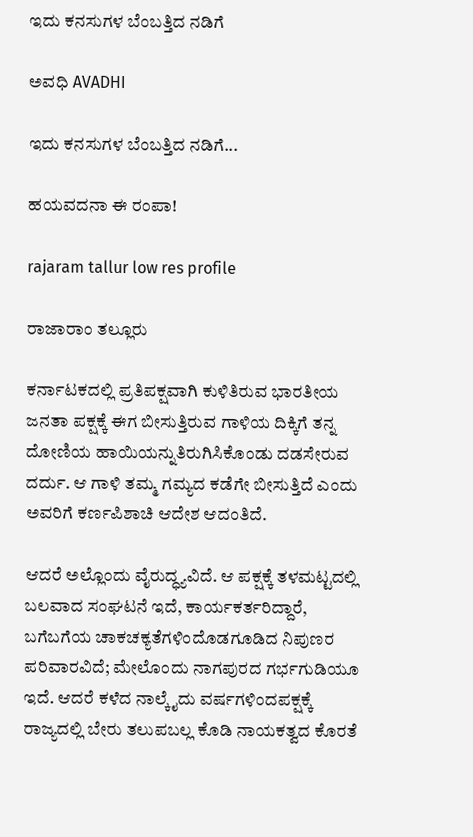ಇದು ಕನಸುಗಳ ಬೆಂಬತ್ತಿದ ನಡಿಗೆ‍

ಅವಧಿ AVADHI

ಇದು ಕನಸುಗಳ ಬೆಂಬತ್ತಿದ ನಡಿಗೆ...

ಹಯವದನಾ ಈ ರಂಪಾ!

rajaram tallur low res profile

ರಾಜಾರಾಂ ತಲ್ಲೂರು

ಕರ್ನಾಟಕದಲ್ಲಿ ಪ್ರತಿಪಕ್ಷವಾಗಿ ಕುಳಿತಿರುವ ಭಾರತೀಯ ಜನತಾ ಪಕ್ಷಕ್ಕೆ ಈಗ ಬೀಸುತ್ತಿರುವ ಗಾಳಿಯ ದಿಕ್ಕಿಗೆ ತನ್ನ ದೋಣಿಯ ಹಾಯಿಯನ್ನುತಿರುಗಿಸಿಕೊಂಡು ದಡಸೇರುವ ದರ್ದು. ಆ ಗಾಳಿ ತಮ್ಮ ಗಮ್ಯದ ಕಡೆಗೇ ಬೀಸುತ್ತಿದೆ ಎಂದು ಅವರಿಗೆ ಕರ್ಣಪಿಶಾಚಿ ಆದೇಶ ಆದಂತಿದೆ.

ಆದರೆ ಅಲ್ಲೊಂದು ವೈರುದ್ಧ್ಯವಿದೆ. ಆ ಪಕ್ಷಕ್ಕೆ ತಳಮಟ್ಟದಲ್ಲಿ ಬಲವಾದ ಸಂಘಟನೆ ಇದೆ, ಕಾರ್ಯಕರ್ತರಿದ್ದಾರೆ, ಬಗೆಬಗೆಯ ಚಾಕಚಕ್ಯತೆಗಳಿಂದೊಡಗೂಡಿದ ನಿಪುಣರ ಪರಿವಾರವಿದೆ; ಮೇಲೊಂದು ನಾಗಪುರದ ಗರ್ಭಗುಡಿಯೂ ಇದೆ. ಆದರೆ ಕಳೆದ ನಾಲ್ಕೈದು ವರ್ಷಗಳಿಂದಪಕ್ಷಕ್ಕೆ ರಾಜ್ಯದಲ್ಲಿ ಬೇರು ತಲುಪಬಲ್ಲ ಕೊಡಿ ನಾಯಕತ್ವದ ಕೊರತೆ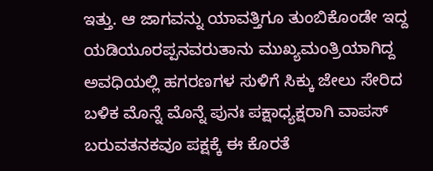ಇತ್ತು. ಆ ಜಾಗವನ್ನು ಯಾವತ್ತಿಗೂ ತುಂಬಿಕೊಂಡೇ ಇದ್ದ ಯಡಿಯೂರಪ್ಪನವರುತಾನು ಮುಖ್ಯಮಂತ್ರಿಯಾಗಿದ್ದ  ಅವಧಿಯಲ್ಲಿ ಹಗರಣಗಳ ಸುಳಿಗೆ ಸಿಕ್ಕು ಜೇಲು ಸೇರಿದ ಬಳಿಕ ಮೊನ್ನೆ ಮೊನ್ನೆ ಪುನಃ ಪಕ್ಷಾಧ್ಯಕ್ಷರಾಗಿ ವಾಪಸ್ ಬರುವತನಕವೂ ಪಕ್ಷಕ್ಕೆ ಈ ಕೊರತೆ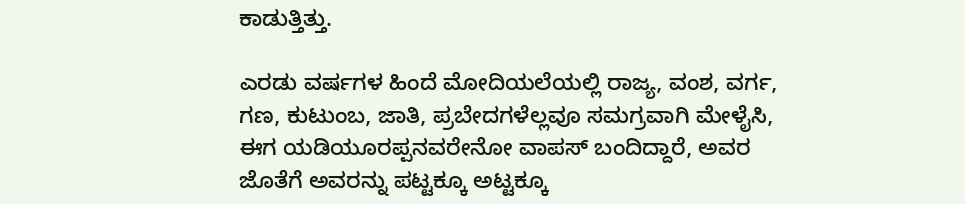ಕಾಡುತ್ತಿತ್ತು.

ಎರಡು ವರ್ಷಗಳ ಹಿಂದೆ ಮೋದಿಯಲೆಯಲ್ಲಿ ರಾಜ್ಯ, ವಂಶ, ವರ್ಗ, ಗಣ, ಕುಟುಂಬ, ಜಾತಿ, ಪ್ರಬೇದಗಳೆಲ್ಲವೂ ಸಮಗ್ರವಾಗಿ ಮೇಳೈಸಿ, ಈಗ ಯಡಿಯೂರಪ್ಪನವರೇನೋ ವಾಪಸ್ ಬಂದಿದ್ದಾರೆ, ಅವರ ಜೊತೆಗೆ ಅವರನ್ನು ಪಟ್ಟಕ್ಕೂ ಅಟ್ಟಕ್ಕೂ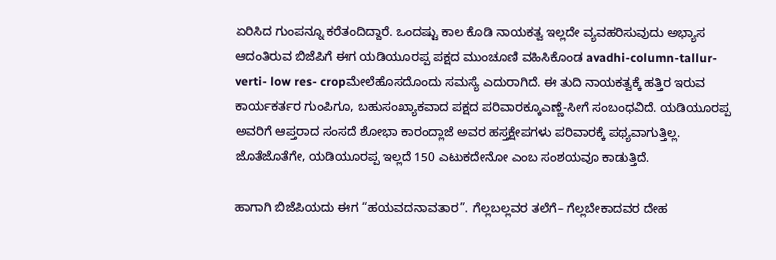ಏರಿಸಿದ ಗುಂಪನ್ನೂ ಕರೆತಂದಿದ್ದಾರೆ. ಒಂದಷ್ಟು ಕಾಲ ಕೊಡಿ ನಾಯಕತ್ವ ಇಲ್ಲದೇ ವ್ಯವಹರಿಸುವುದು ಅಭ್ಯಾಸ ಆದಂತಿರುವ ಬಿಜೆಪಿಗೆ ಈಗ ಯಡಿಯೂರಪ್ಪ ಪಕ್ಷದ ಮುಂಚೂಣಿ ವಹಿಸಿಕೊಂಡ avadhi-column-tallur-verti- low res- cropಮೇಲೆಹೊಸದೊಂದು ಸಮಸ್ಯೆ ಎದುರಾಗಿದೆ. ಈ ತುದಿ ನಾಯಕತ್ವಕ್ಕೆ ಹತ್ತಿರ ಇರುವ ಕಾರ್ಯಕರ್ತರ ಗುಂಪಿಗೂ, ಬಹುಸಂಖ್ಯಾಕವಾದ ಪಕ್ಷದ ಪರಿವಾರಕ್ಕೂಎಣ್ಣೆ-ಸೀಗೆ ಸಂಬಂಧವಿದೆ. ಯಡಿಯೂರಪ್ಪ ಅವರಿಗೆ ಆಪ್ತರಾದ ಸಂಸದೆ ಶೋಭಾ ಕಾರಂದ್ಲಾಜೆ ಅವರ ಹಸ್ತಕ್ಷೇಪಗಳು ಪರಿವಾರಕ್ಕೆ ಪಥ್ಯವಾಗುತ್ತಿಲ್ಲ. ಜೊತೆಜೊತೆಗೇ, ಯಡಿಯೂರಪ್ಪ ಇಲ್ಲದೆ 150 ಎಟುಕದೇನೋ ಎಂಬ ಸಂಶಯವೂ ಕಾಡುತ್ತಿದೆ.

ಹಾಗಾಗಿ ಬಿಜೆಪಿಯದು ಈಗ “ಹಯವದನಾವತಾರ”. ಗೆಲ್ಲಬಲ್ಲವರ ತಲೆಗೆ– ಗೆಲ್ಲಬೇಕಾದವರ ದೇಹ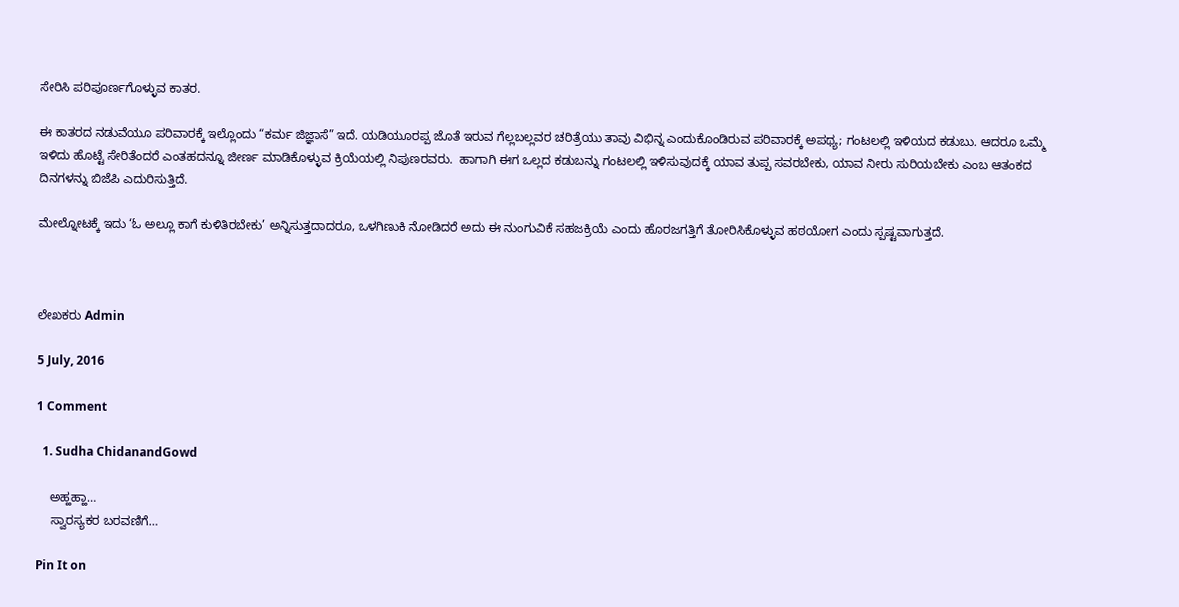ಸೇರಿಸಿ ಪರಿಪೂರ್ಣಗೊಳ್ಳುವ ಕಾತರ.

ಈ ಕಾತರದ ನಡುವೆಯೂ ಪರಿವಾರಕ್ಕೆ ಇಲ್ಲೊಂದು “ಕರ್ಮ ಜಿಜ್ಞಾಸೆ” ಇದೆ. ಯಡಿಯೂರಪ್ಪ ಜೊತೆ ಇರುವ ಗೆಲ್ಲಬಲ್ಲವರ ಚರಿತ್ರೆಯು ತಾವು ವಿಭಿನ್ನ ಎಂದುಕೊಂಡಿರುವ ಪರಿವಾರಕ್ಕೆ ಅಪಥ್ಯ; ಗಂಟಲಲ್ಲಿ ಇಳಿಯದ ಕಡುಬು. ಆದರೂ ಒಮ್ಮೆ ಇಳಿದು ಹೊಟ್ಟೆ ಸೇರಿತೆಂದರೆ ಎಂತಹದನ್ನೂ ಜೀರ್ಣ ಮಾಡಿಕೊಳ್ಳುವ ಕ್ರಿಯೆಯಲ್ಲಿ ನಿಪುಣರವರು.  ಹಾಗಾಗಿ ಈಗ ಒಲ್ಲದ ಕಡುಬನ್ನು ಗಂಟಲಲ್ಲಿ ಇಳಿಸುವುದಕ್ಕೆ ಯಾವ ತುಪ್ಪ ಸವರಬೇಕು, ಯಾವ ನೀರು ಸುರಿಯಬೇಕು ಎಂಬ ಆತಂಕದ ದಿನಗಳನ್ನು ಬಿಜೆಪಿ ಎದುರಿಸುತ್ತಿದೆ.

ಮೇಲ್ನೋಟಕ್ಕೆ ಇದು ‘ಓ ಅಲ್ಲೂ ಕಾಗೆ ಕುಳಿತಿರಬೇಕು’ ಅನ್ನಿಸುತ್ತದಾದರೂ, ಒಳಗಿಣುಕಿ ನೋಡಿದರೆ ಅದು ಈ ನುಂಗುವಿಕೆ ಸಹಜಕ್ರಿಯೆ ಎಂದು ಹೊರಜಗತ್ತಿಗೆ ತೋರಿಸಿಕೊಳ್ಳುವ ಹಠಯೋಗ ಎಂದು ಸ್ಪಷ್ಟವಾಗುತ್ತದೆ.



ಲೇಖಕರು Admin

5 July, 2016

1 Comment

  1. Sudha ChidanandGowd

    ಅಹ್ಹಹ್ಹಾ…
    ಸ್ವಾರಸ್ಯಕರ ಬರವಣಿಗೆ…

Pin It on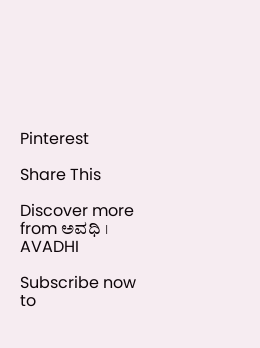Pinterest

Share This

Discover more from ಅವಧಿ । AVADHI

Subscribe now to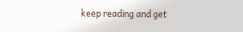keep reading and get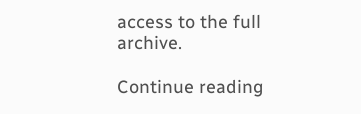access to the full archive.

Continue reading